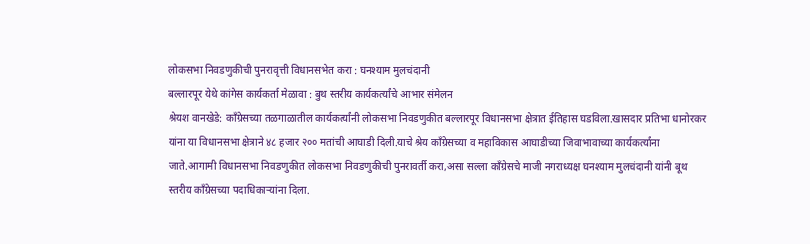लोकसभा निवडणुकीची पुनरावृत्ती विधानसभेत करा : घनश्याम मुलचंदानी
बल्लारपूर येथे कांगेस कार्यकर्ता मेळावा : बुथ स्तरीय कार्यकर्त्यांचे आभार संमेलन
श्रेयश वानखेडे: काँग्रेसच्या तळगाळातील कार्यकर्त्यांनी लोकसभा निवडणुकीत बल्लारपूर विधानसभा क्षेत्रात ईतिहास घडविला.खासदार प्रतिभा धानोरकर यांना या विधानसभा क्षेत्राने ४८ हजार २०० मतांची आघाडी दिली.याचे श्रेय काँग्रेसच्या व महाविकास आघाडीच्या जिवाभावाच्या कार्यकर्त्यांना जाते.आगामी विधानसभा निवडणुकीत लोकसभा निवडणुकीची पुनरावर्ती करा,असा सल्ला काँग्रेसचे माजी नगराध्यक्ष घनश्याम मुलचंदानी यांनी बूथ स्तरीय काँग्रेसच्या पदाधिकाऱ्यांना दिला.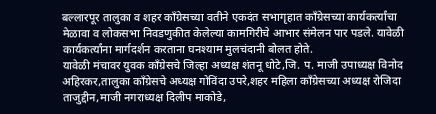बल्लारपूर तालुका व शहर काँग्रेसच्या वतीने एकदंत सभागृहात काँग्रेसच्या कार्यकर्त्यांचा मेळावा व लोकसभा निवडणुकीत केलेल्या कामगिरीचे आभार संमेलन पार पडले. यावेळी कार्यकर्त्यांना मार्गदर्शन करताना घनश्याम मुलचंदानी बोलत होते.
यावेळी मंचावर युवक काँग्रेसचे जिल्हा अध्यक्ष शंतनू धोटे,जि. प. माजी उपाध्यक्ष विनोद अहिरकर,तालुका काँग्रेसचे अध्यक्ष गोविंदा उपरे,शहर महिला काँग्रेसच्या अध्यक्ष रोजिदा ताजुद्दीन,माजी नगराध्यक्ष दिलीप माकोडे,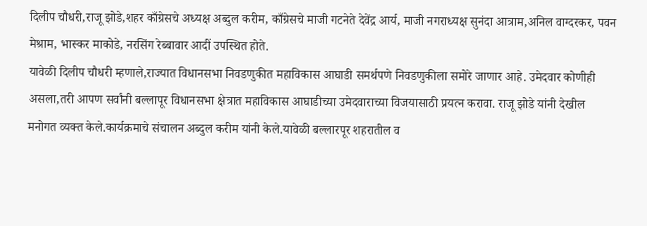दिलीप चौधरी,राजू झोडे,शहर काँग्रेसचे अध्यक्ष अब्दुल करीम, काँग्रेसचे माजी गटनेते देवेंद्र आर्य, माजी नगराध्यक्ष सुनंदा आत्राम,अनिल वाग्दरकर, पवन मेश्राम, भास्कर माकोडे, नरसिंग रेब्बावार आदीं उपस्थित होते.
यावेळी दिलीप चौधरी म्हणाले,राज्यात विधानसभा निवडणुकीत महाविकास आघाडी समर्थपणे निवडणुकीला समोरे जाणार आहे. उमेदवार कोणीही असला,तरी आपण सर्वांनी बल्लापूर विधानसभा क्षेत्रात महाविकास आघाडीच्या उमेदवाराच्या विजयासाठी प्रयत्न करावा. राजू झोडे यांनी देखील मनोगत व्यक्त केले.कार्यक्रमाचे संचालन अब्दुल करीम यांनी केले.यावेळी बल्लारपूर शहरातील व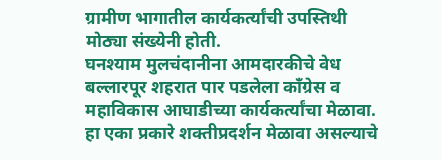ग्रामीण भागातील कार्यकर्त्यांची उपस्तिथी मोठ्या संख्येनी होती.
घनश्याम मुलचंदानीना आमदारकीचे वेध
बल्लारपूर शहरात पार पडलेला काँग्रेस व महाविकास आघाडीच्या कार्यकर्त्यांचा मेळावा. हा एका प्रकारे शक्तीप्रदर्शन मेळावा असल्याचे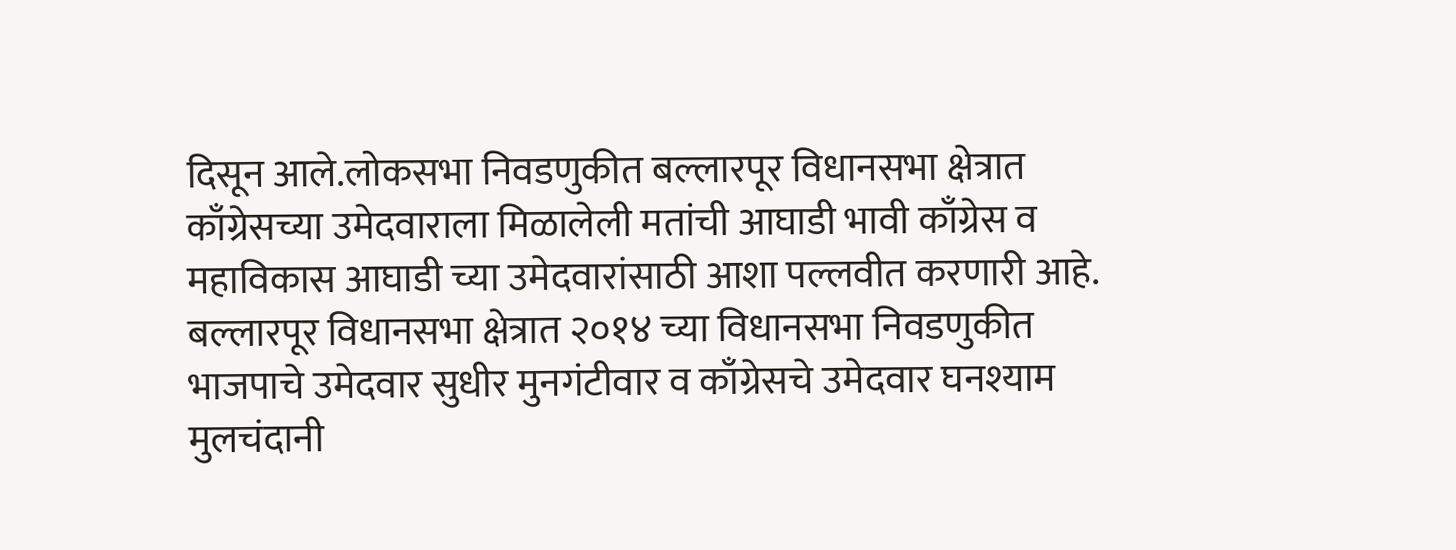दिसून आले.लोकसभा निवडणुकीत बल्लारपूर विधानसभा क्षेत्रात काँग्रेसच्या उमेदवाराला मिळालेली मतांची आघाडी भावी काँग्रेस व महाविकास आघाडी च्या उमेदवारांसाठी आशा पल्लवीत करणारी आहे. बल्लारपूर विधानसभा क्षेत्रात २०१४ च्या विधानसभा निवडणुकीत भाजपाचे उमेदवार सुधीर मुनगंटीवार व काँग्रेसचे उमेदवार घनश्याम मुलचंदानी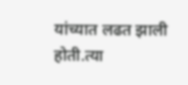यांच्यात लढत झाली होती.त्या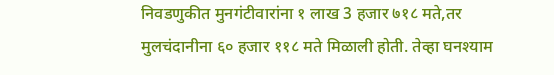निवडणुकीत मुनगंटीवारांना १ लाख 3 हजार ७१८ मते,तर मुलचंदानीना ६० हजार ११८ मते मिळाली होती. तेव्हा घनश्याम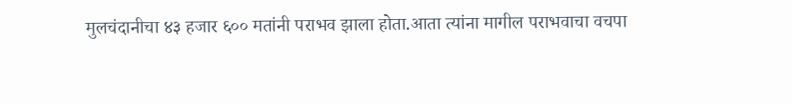मुलचंदानीचा ४३ हजार ६०० मतांनी पराभव झाला होता.आता त्यांना मागील पराभवाचा वचपा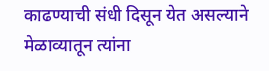काढण्याची संधी दिसून येत असल्याने मेळाव्यातून त्यांना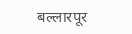बल्लारपूर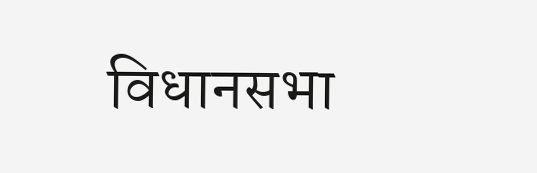विधानसभा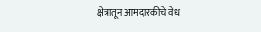क्षेत्रातून आमदारकीचे वेध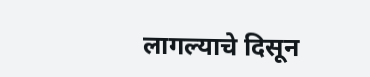लागल्याचे दिसून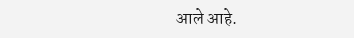आले आहे.